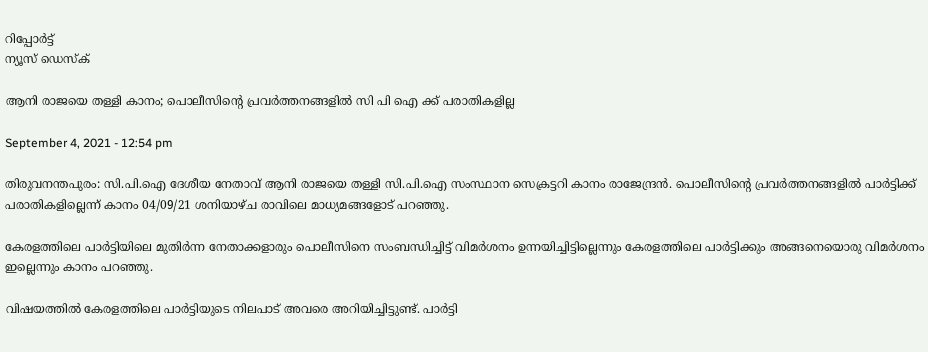റിപ്പോര്‍ട്ട്
ന്യൂസ് ഡെസ്ക്

ആനി രാജയെ തള്ളി കാനം; പൊലീസിന്റെ പ്രവര്‍ത്തനങ്ങളില്‍ സി പി ഐ ക്ക് പരാതികളില്ല

September 4, 2021 - 12:54 pm

തിരുവനന്തപുരം: സി.പി.ഐ ദേശീയ നേതാവ് ആനി രാജയെ തള്ളി സി.പി.ഐ സംസ്ഥാന സെക്രട്ടറി കാനം രാജേന്ദ്രന്‍. പൊലീസിന്റെ പ്രവര്‍ത്തനങ്ങളില്‍ പാര്‍ട്ടിക്ക് പരാതികളില്ലെന്ന് കാനം 04/09/21 ശനിയാഴ്ച രാവിലെ മാധ്യമങ്ങളോട് പറഞ്ഞു.

കേരളത്തിലെ പാര്‍ട്ടിയിലെ മുതിര്‍ന്ന നേതാക്കളാരും പൊലീസിനെ സംബന്ധിച്ചിട്ട് വിമര്‍ശനം ഉന്നയിച്ചിട്ടില്ലെന്നും കേരളത്തിലെ പാര്‍ട്ടിക്കും അങ്ങനെയൊരു വിമര്‍ശനം ഇല്ലെന്നും കാനം പറഞ്ഞു.

വിഷയത്തില്‍ കേരളത്തിലെ പാര്‍ട്ടിയുടെ നിലപാട് അവരെ അറിയിച്ചിട്ടുണ്ട്. പാര്‍ട്ടി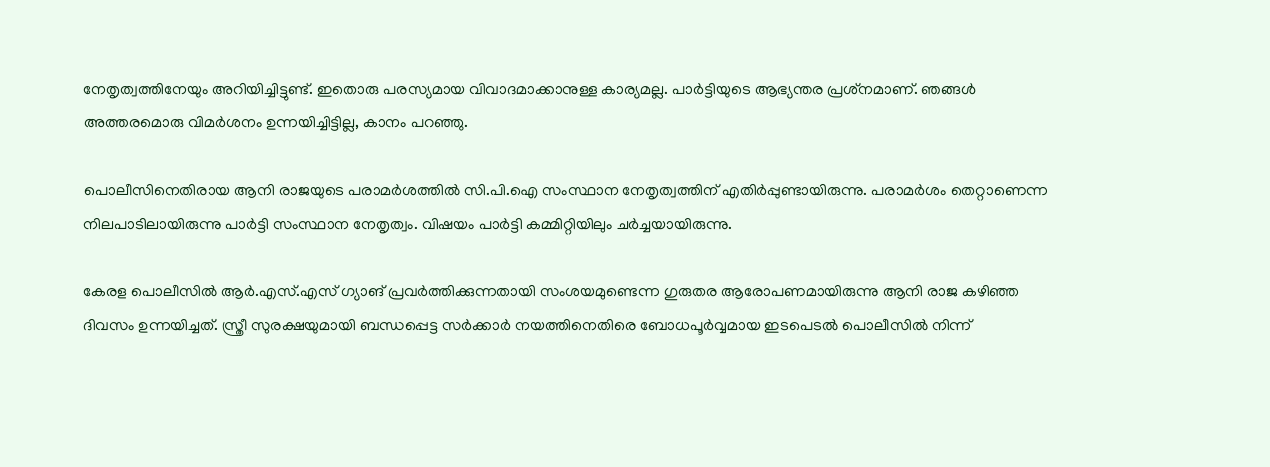നേതൃത്വത്തിനേയും അറിയിച്ചിട്ടുണ്ട്. ഇതൊരു പരസ്യമായ വിവാദമാക്കാനുള്ള കാര്യമല്ല. പാര്‍ട്ടിയുടെ ആഭ്യന്തര പ്രശ്‌നമാണ്. ഞങ്ങള്‍ അത്തരമൊരു വിമര്‍ശനം ഉന്നയിച്ചിട്ടില്ല, കാനം പറഞ്ഞു.

പൊലീസിനെതിരായ ആനി രാജയുടെ പരാമര്‍ശത്തില്‍ സി.പി.ഐ സംസ്ഥാന നേതൃത്വത്തിന് എതിര്‍പ്പുണ്ടായിരുന്നു. പരാമര്‍ശം തെറ്റാണെന്ന നിലപാടിലായിരുന്നു പാര്‍ട്ടി സംസ്ഥാന നേതൃത്വം. വിഷയം പാര്‍ട്ടി കമ്മിറ്റിയിലും ചര്‍ച്ചയായിരുന്നു.

കേരള പൊലീസില്‍ ആര്‍.എസ്.എസ് ഗ്യാങ് പ്രവര്‍ത്തിക്കുന്നതായി സംശയമുണ്ടെന്ന ഗുരുതര ആരോപണമായിരുന്നു ആനി രാജ കഴിഞ്ഞ ദിവസം ഉന്നയിച്ചത്. സ്ത്രീ സുരക്ഷയുമായി ബന്ധപ്പെട്ട സര്‍ക്കാര്‍ നയത്തിനെതിരെ ബോധപൂര്‍വ്വമായ ഇടപെടല്‍ പൊലീസില്‍ നിന്ന്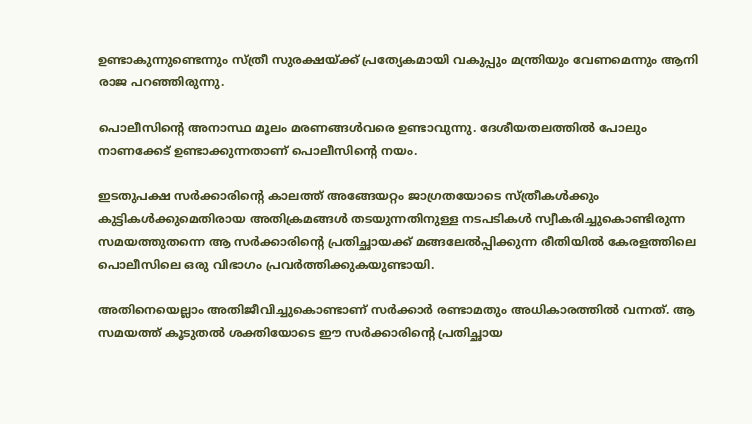ഉണ്ടാകുന്നുണ്ടെന്നും സ്ത്രീ സുരക്ഷയ്ക്ക് പ്രത്യേകമായി വകുപ്പും മന്ത്രിയും വേണമെന്നും ആനി രാജ പറഞ്ഞിരുന്നു.

പൊലീസിന്റെ അനാസ്ഥ മൂലം മരണങ്ങള്‍വരെ ഉണ്ടാവുന്നു. ദേശീയതലത്തില്‍ പോലും നാണക്കേട് ഉണ്ടാക്കുന്നതാണ് പൊലീസിന്റെ നയം.

ഇടതുപക്ഷ സര്‍ക്കാരിന്റെ കാലത്ത് അങ്ങേയറ്റം ജാഗ്രതയോടെ സ്ത്രീകള്‍ക്കും കുട്ടികള്‍ക്കുമെതിരായ അതിക്രമങ്ങള്‍ തടയുന്നതിനുള്ള നടപടികള്‍ സ്വീകരിച്ചുകൊണ്ടിരുന്ന സമയത്തുതന്നെ ആ സര്‍ക്കാരിന്റെ പ്രതിച്ഛായക്ക് മങ്ങലേല്‍പ്പിക്കുന്ന രീതിയില്‍ കേരളത്തിലെ പൊലീസിലെ ഒരു വിഭാഗം പ്രവര്‍ത്തിക്കുകയുണ്ടായി.

അതിനെയെല്ലാം അതിജീവിച്ചുകൊണ്ടാണ് സര്‍ക്കാര്‍ രണ്ടാമതും അധികാരത്തില്‍ വന്നത്. ആ സമയത്ത് കൂടുതല്‍ ശക്തിയോടെ ഈ സര്‍ക്കാരിന്റെ പ്രതിച്ഛായ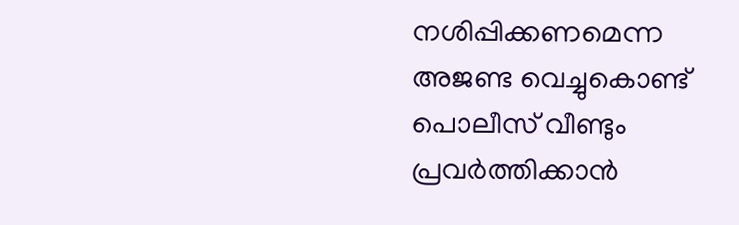നശിപ്പിക്കണമെന്ന അജണ്ട വെച്ചുകൊണ്ട് പൊലീസ് വീണ്ടും പ്രവര്‍ത്തിക്കാന്‍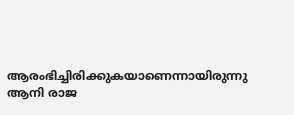ആരംഭിച്ചിരിക്കുകയാണെന്നായിരുന്നു ആനി രാജ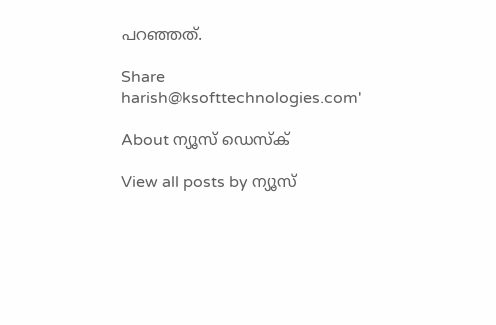പറഞ്ഞത്.

Share
harish@ksofttechnologies.com'

About ന്യൂസ് ഡെസ്ക്

View all posts by ന്യൂസ്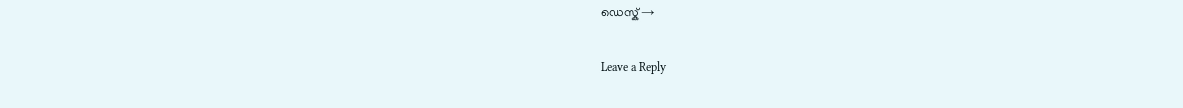ഡെസ്ക് →

Leave a Reply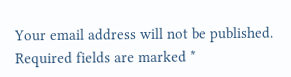Your email address will not be published. Required fields are marked *